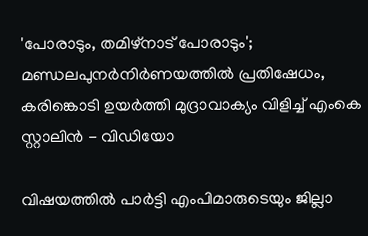'പോരാടും, തമിഴ്‌നാട് പോരാടും'; മണ്ഡലപുനര്‍നിര്‍ണയത്തിൽ പ്രതിഷേധം, കരിങ്കൊടി ഉയർത്തി മുദ്രാവാക്യം വിളിച്ച് എംകെ സ്റ്റാലിന്‍ - വിഡിയോ

വിഷയത്തില്‍ പാര്‍ട്ടി എംപിമാരുടെയും ജില്ലാ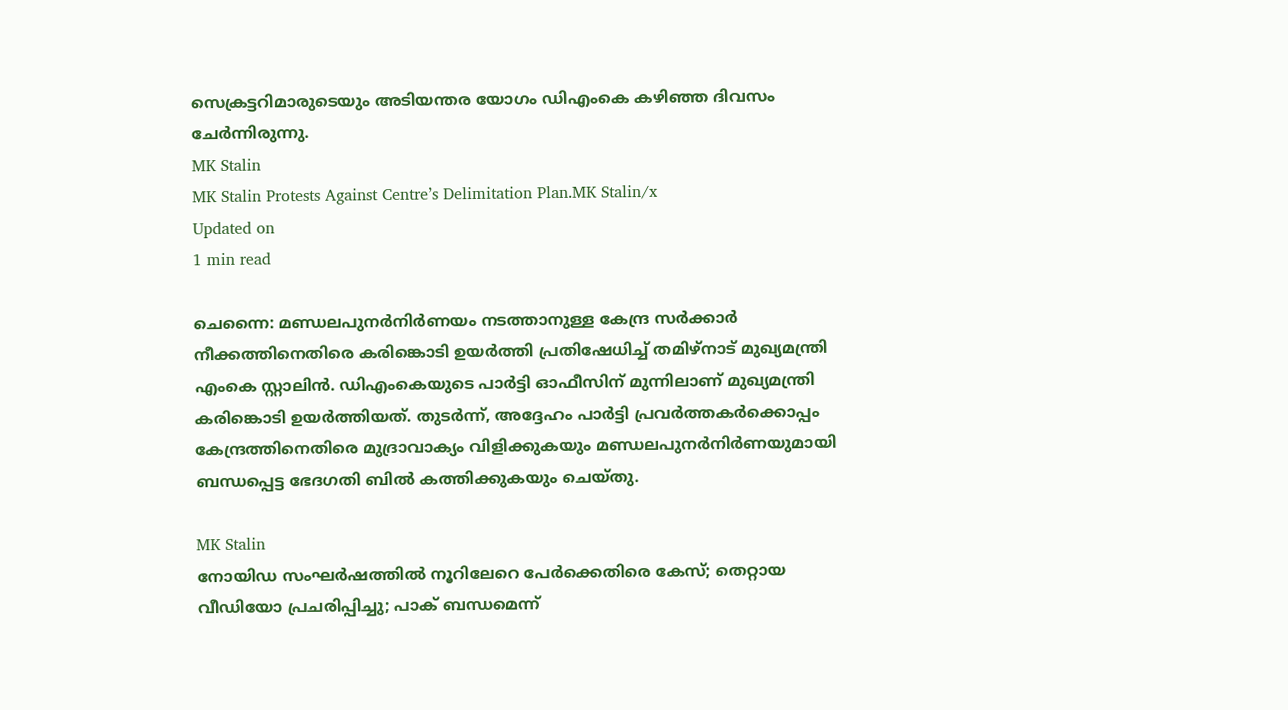സെക്രട്ടറിമാരുടെയും അടിയന്തര യോഗം ഡിഎംകെ കഴിഞ്ഞ ദിവസം ചേർന്നിരുന്നു.
MK Stalin
MK Stalin Protests Against Centre’s Delimitation Plan.MK Stalin/x
Updated on
1 min read

ചെന്നൈ: മണ്ഡലപുനര്‍നിര്‍ണയം നടത്താനുള്ള കേന്ദ്ര സര്‍ക്കാര്‍ നീക്കത്തിനെതിരെ കരിങ്കൊടി ഉയർത്തി പ്രതിഷേധിച്ച് തമിഴ്നാട് മുഖ്യമന്ത്രി എംകെ സ്റ്റാലിന്‍. ഡിഎംകെയുടെ പാർട്ടി ഓഫീസിന് മുന്നിലാണ് മുഖ്യമന്ത്രി കരിങ്കൊടി ഉയർത്തിയത്. തുടർന്ന്, അദ്ദേഹം പാർട്ടി പ്രവർത്തകർക്കൊപ്പം കേന്ദ്രത്തിനെതിരെ മുദ്രാവാക്യം വിളിക്കുകയും മണ്ഡലപുനര്‍നിര്‍ണയുമായി ബന്ധപ്പെട്ട ഭേദഗതി ബില്‍ കത്തിക്കുകയും ചെയ്തു.

MK Stalin
നോയിഡ സംഘര്‍ഷത്തില്‍ നൂറിലേറെ പേര്‍ക്കെതിരെ കേസ്; തെറ്റായ വീഡിയോ പ്രചരിപ്പിച്ചു; പാക് ബന്ധമെന്ന്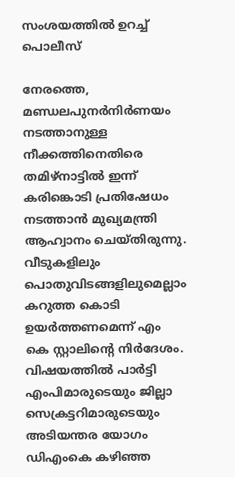സംശയത്തില്‍ ഉറച്ച് പൊലീസ്

നേരത്തെ,  മണ്ഡലപുനര്‍നിര്‍ണയം നടത്താനുള്ള നീക്കത്തിനെതിരെ തമിഴ്നാട്ടിൽ ഇന്ന് കരിങ്കൊടി പ്രതിഷേധം നടത്താൻ മുഖ്യമന്ത്രി ആഹ്വാനം ചെയ്തിരുന്നു. വീടുകളിലും പൊതുവിടങ്ങളിലുമെല്ലാം കറുത്ത കൊടി ഉയർത്തണമെന്ന് എം കെ സ്റ്റാലിന്റെ നിർദേശം. വിഷയത്തില്‍ പാര്‍ട്ടി എംപിമാരുടെയും ജില്ലാ സെക്രട്ടറിമാരുടെയും അടിയന്തര യോഗം ഡിഎംകെ കഴിഞ്ഞ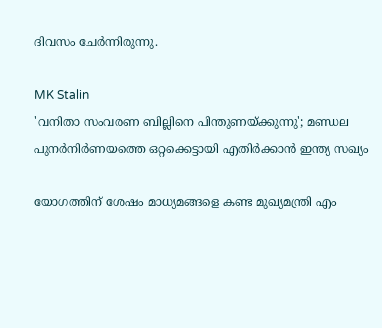ദിവസം ചേർന്നിരുന്നു.

MK Stalin
'വനിതാ സംവരണ ബില്ലിനെ പിന്തുണയ്ക്കുന്നു'; മണ്ഡല പുനര്‍നിര്‍ണയത്തെ ഒറ്റക്കെട്ടായി എതിര്‍ക്കാന്‍ ഇന്ത്യ സഖ്യം

യോഗത്തിന് ശേഷം മാധ്യമങ്ങളെ കണ്ട മുഖ്യമന്ത്രി എം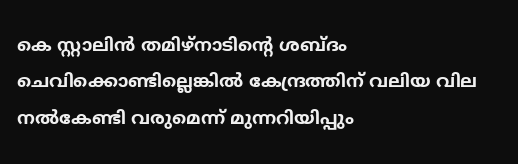കെ സ്റ്റാലിൻ തമിഴ്‌നാടിന്റെ ശബ്ദം ചെവിക്കൊണ്ടില്ലെങ്കില്‍ കേന്ദ്രത്തിന് വലിയ വില നല്‍കേണ്ടി വരുമെന്ന് മുന്നറിയിപ്പും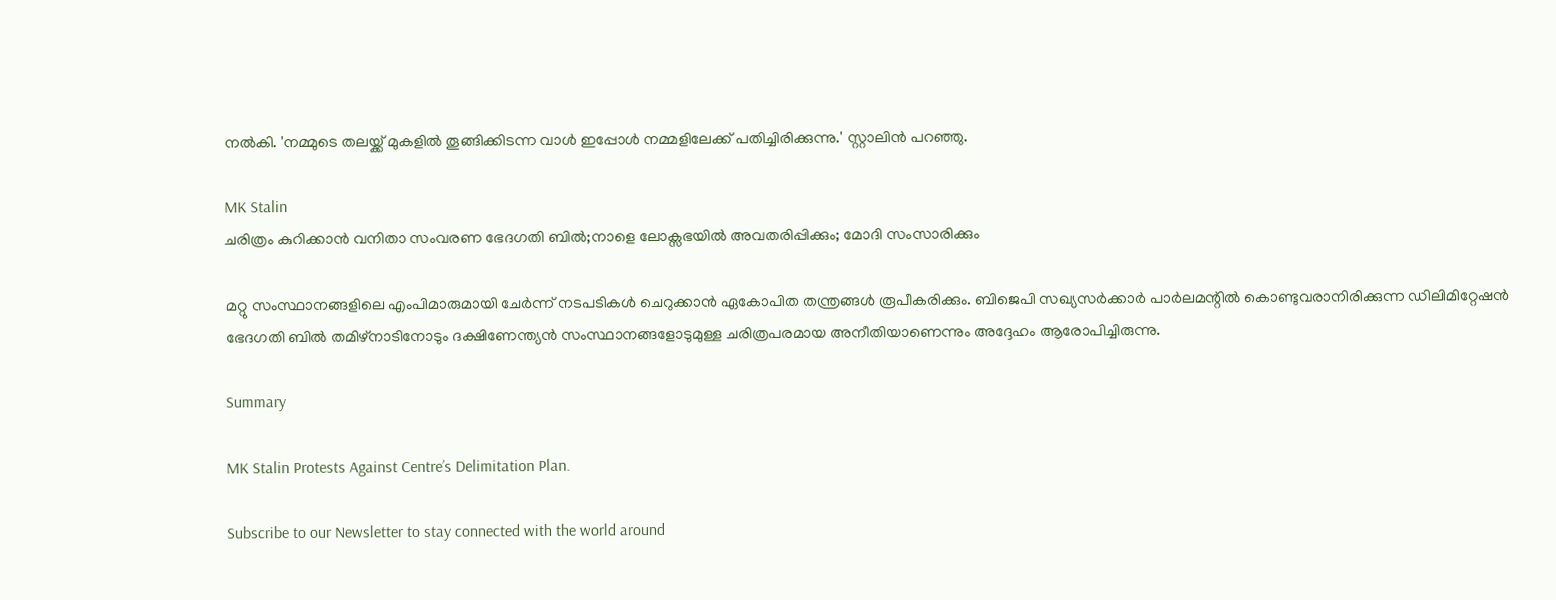നൽകി. 'നമ്മുടെ തലയ്ക്ക് മുകളില്‍ തൂങ്ങിക്കിടന്ന വാള്‍ ഇപ്പോള്‍ നമ്മളിലേക്ക് പതിച്ചിരിക്കുന്നു.' സ്റ്റാലിന്‍ പറഞ്ഞു.

MK Stalin
ചരിത്രം കുറിക്കാൻ വനിതാ സംവരണ ഭേദഗതി ബിൽ;നാളെ ലോക്സഭയിൽ അവതരിപ്പിക്കും; മോദി സംസാരിക്കും

മറ്റു സംസ്ഥാനങ്ങളിലെ എംപിമാരുമായി ചേര്‍ന്ന് നടപടികള്‍ ചെറുക്കാന്‍ ഏകോപിത തന്ത്രങ്ങള്‍ രൂപീകരിക്കും. ബിജെപി സഖ്യസര്‍ക്കാര്‍ പാര്‍ലമന്റില്‍ കൊണ്ടുവരാനിരിക്കുന്ന ഡിലിമിറ്റേഷന്‍ ഭേദഗതി ബില്‍ തമിഴ്നാടിനോടും ദക്ഷിണേന്ത്യന്‍ സംസ്ഥാനങ്ങളോടുമുള്ള ചരിത്രപരമായ അനീതിയാണെന്നും അദ്ദേഹം ആരോപിച്ചിരുന്നു.

Summary

MK Stalin Protests Against Centre’s Delimitation Plan.

Subscribe to our Newsletter to stay connected with the world around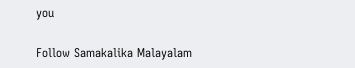you

Follow Samakalika Malayalam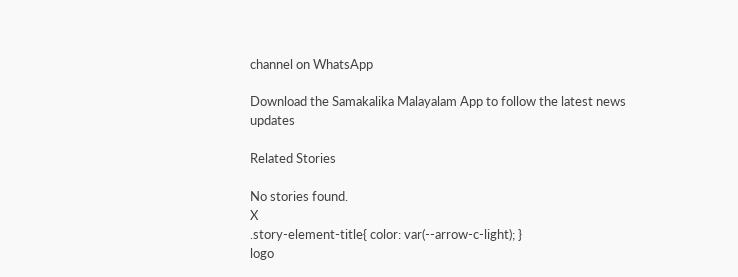channel on WhatsApp

Download the Samakalika Malayalam App to follow the latest news updates

Related Stories

No stories found.
X
.story-element-title{ color: var(--arrow-c-light); }
logo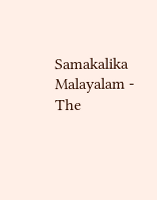Samakalika Malayalam - The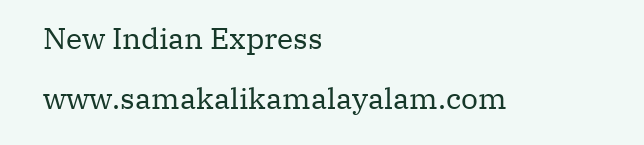New Indian Express
www.samakalikamalayalam.com